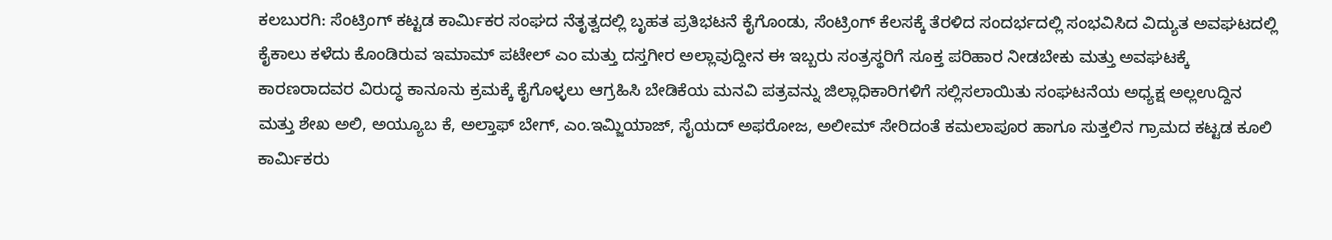ಕಲಬುರಗಿ: ಸೆಂಟ್ರಿಂಗ್ ಕಟ್ಟಡ ಕಾರ್ಮಿಕರ ಸಂಘದ ನೆತೃತ್ವದಲ್ಲಿ ಬೃಹತ ಪ್ರತಿಭಟನೆ ಕೈಗೊಂಡು, ಸೆಂಟ್ರಿಂಗ್ ಕೆಲಸಕ್ಕೆ ತೆರಳಿದ ಸಂದರ್ಭದಲ್ಲಿ ಸಂಭವಿಸಿದ ವಿದ್ಯುತ ಅವಘಟದಲ್ಲಿ ಕೈಕಾಲು ಕಳೆದು ಕೊಂಡಿರುವ ಇಮಾಮ್ ಪಟೇಲ್ ಎಂ ಮತ್ತು ದಸ್ತಗೀರ ಅಲ್ಲಾವುದ್ದೀನ ಈ ಇಬ್ಬರು ಸಂತ್ರಸ್ಥರಿಗೆ ಸೂಕ್ತ ಪರಿಹಾರ ನೀಡಬೇಕು ಮತ್ತು ಅವಘಟಕ್ಕೆ ಕಾರಣರಾದವರ ವಿರುದ್ಧ ಕಾನೂನು ಕ್ರಮಕ್ಕೆ ಕೈಗೊಳ್ಳಲು ಆಗ್ರಹಿಸಿ ಬೇಡಿಕೆಯ ಮನವಿ ಪತ್ರವನ್ನು ಜಿಲ್ಲಾಧಿಕಾರಿಗಳಿಗೆ ಸಲ್ಲಿಸಲಾಯಿತು ಸಂಘಟನೆಯ ಅಧ್ಯಕ್ಷ ಅಲ್ಲಉದ್ದಿನ ಮತ್ತು ಶೇಖ ಅಲಿ, ಅಯ್ಯೂಬ ಕೆ, ಅಲ್ತಾಫ್ ಬೇಗ್, ಎಂ.ಇಮ್ಜಿಯಾಜ್, ಸೈಯದ್ ಅಫರೋಜ, ಅಲೀಮ್ ಸೇರಿದಂತೆ ಕಮಲಾಪೂರ ಹಾಗೂ ಸುತ್ತಲಿನ ಗ್ರಾಮದ ಕಟ್ಟಡ ಕೂಲಿ ಕಾರ್ಮಿಕರು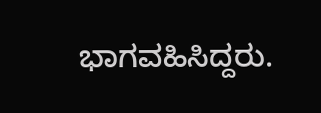ಭಾಗವಹಿಸಿದ್ದರು.